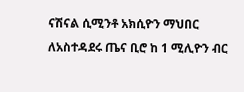ናሽናል ሲሚንቶ አክሲዮን ማህበር ለአስተዳደሩ ጤና ቢሮ ከ 1 ሚሊዮን ብር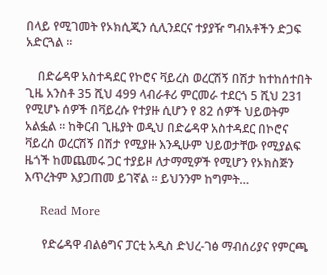በላይ የሚገመት የኦክሲጂን ሲሊንደርና ተያያዥ ግብአቶችን ድጋፍ አድርጓል ።

    በድሬዳዋ አስተዳደር የኮሮና ቫይረስ ወረርሽኝ በሽታ ከተከሰተበት ጊዜ አንስቶ 35 ሺህ 499 ላብራቶሪ ምርመራ ተደርጎ 5 ሺህ 231 የሚሆኑ ሰዎች በቫይረሱ የተያዙ ሲሆን የ 82 ሰዎች ህይወትም አልፏል ። ከቅርብ ጊዜያት ወዲህ በድሬዳዋ አስተዳደር በኮሮና ቫይረስ ወረርሽኝ በሽታ የሚያዙ እንዲሁም ህይወታቸው የሚያልፍ ዜጎች ከመጨመሩ ጋር ተያይዞ ለታማሚዎች የሚሆን የኦክስጅን እጥረትም እያጋጠመ ይገኛል ። ይህንንም ከግምት…

    Read More

      የድሬዳዋ ብልፅግና ፓርቲ አዲስ ድህረ-ገፅ ማብሰሪያና የምርጫ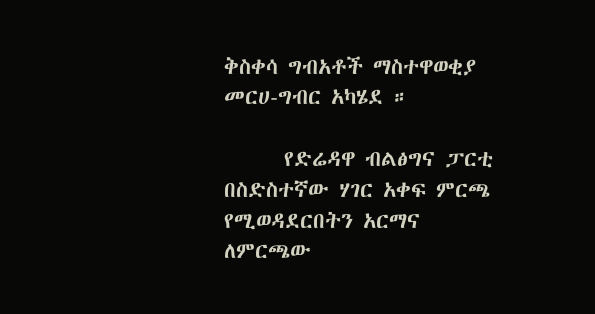ቅስቀሳ ግብአቶች ማስተዋወቂያ መርሀ-ግብር አካሄደ ።

      የድሬዳዋ ብልፅግና ፓርቲ በስድስተኛው ሃገር አቀፍ ምርጫ የሚወዳደርበትን አርማና ለምርጫው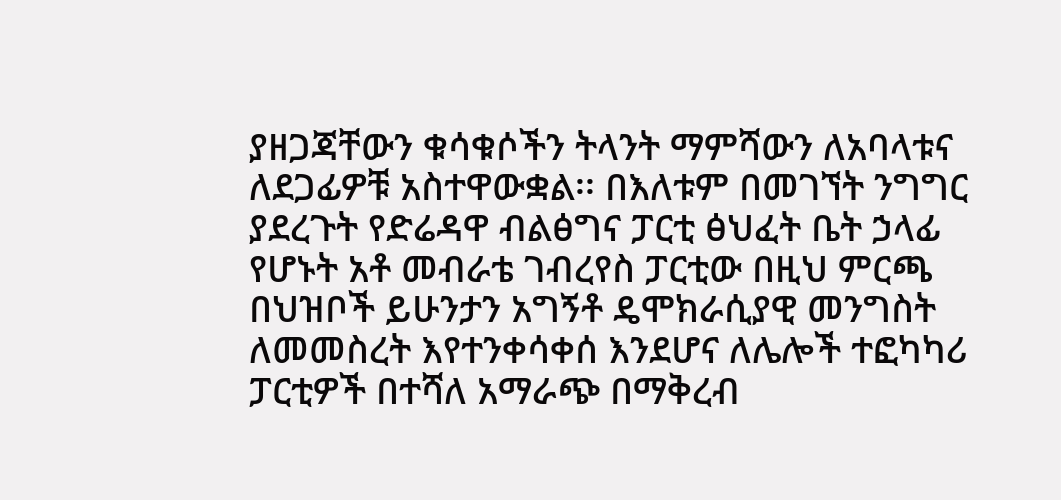ያዘጋጃቸውን ቁሳቁሶችን ትላንት ማምሻውን ለአባላቱና ለደጋፊዎቹ አስተዋውቋል፡፡ በእለቱም በመገኘት ንግግር ያደረጉት የድሬዳዋ ብልፅግና ፓርቲ ፅህፈት ቤት ኃላፊ የሆኑት አቶ መብራቴ ገብረየስ ፓርቲው በዚህ ምርጫ በህዝቦች ይሁንታን አግኝቶ ዴሞክራሲያዊ መንግስት ለመመስረት እየተንቀሳቀሰ እንደሆና ለሌሎች ተፎካካሪ ፓርቲዎች በተሻለ አማራጭ በማቅረብ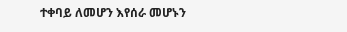ተቀባይ ለመሆን እየሰራ መሆኑን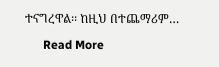ተናግረዋል፡፡ ከዚህ በተጨማሪም…

      Read More